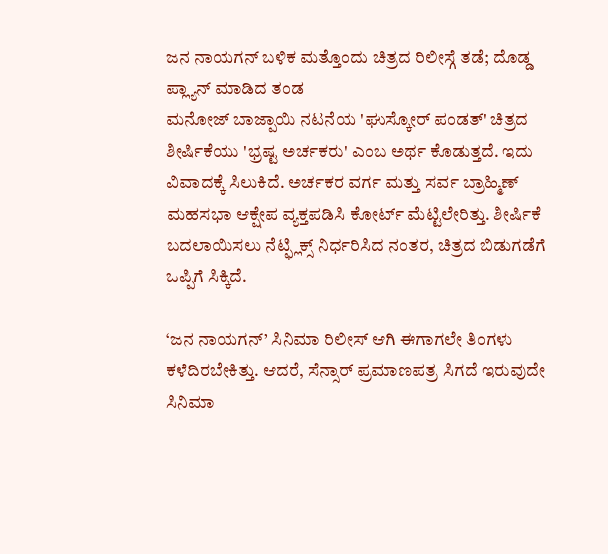ಜನ ನಾಯಗನ್ ಬಳಿಕ ಮತ್ತೊಂದು ಚಿತ್ರದ ರಿಲೀಸ್ಗೆ ತಡೆ; ದೊಡ್ಡ ಪ್ಲ್ಯಾನ್ ಮಾಡಿದ ತಂಡ
ಮನೋಜ್ ಬಾಜ್ಪಾಯಿ ನಟನೆಯ 'ಘುಸ್ಕೋರ್ ಪಂಡತ್' ಚಿತ್ರದ ಶೀರ್ಷಿಕೆಯು 'ಭ್ರಷ್ಟ ಅರ್ಚಕರು' ಎಂಬ ಅರ್ಥ ಕೊಡುತ್ತದೆ. ಇದು ವಿವಾದಕ್ಕೆ ಸಿಲುಕಿದೆ. ಅರ್ಚಕರ ವರ್ಗ ಮತ್ತು ಸರ್ವ ಬ್ರಾಹ್ಮಿಣ್ ಮಹಸಭಾ ಆಕ್ಷೇಪ ವ್ಯಕ್ತಪಡಿಸಿ ಕೋರ್ಟ್ ಮೆಟ್ಟಿಲೇರಿತ್ತು. ಶೀರ್ಷಿಕೆ ಬದಲಾಯಿಸಲು ನೆಟ್ಫ್ಲಿಕ್ಸ್ ನಿರ್ಧರಿಸಿದ ನಂತರ, ಚಿತ್ರದ ಬಿಡುಗಡೆಗೆ ಒಪ್ಪಿಗೆ ಸಿಕ್ಕಿದೆ.

‘ಜನ ನಾಯಗನ್’ ಸಿನಿಮಾ ರಿಲೀಸ್ ಆಗಿ ಈಗಾಗಲೇ ತಿಂಗಳು ಕಳೆದಿರಬೇಕಿತ್ತು. ಆದರೆ, ಸೆನ್ಸಾರ್ ಪ್ರಮಾಣಪತ್ರ ಸಿಗದೆ ಇರುವುದೇ ಸಿನಿಮಾ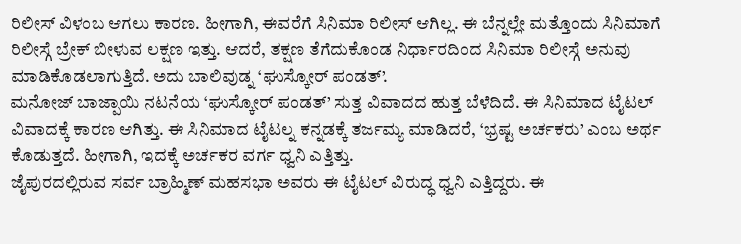ರಿಲೀಸ್ ವಿಳಂಬ ಆಗಲು ಕಾರಣ. ಹೀಗಾಗಿ, ಈವರೆಗೆ ಸಿನಿಮಾ ರಿಲೀಸ್ ಆಗಿಲ್ಲ. ಈ ಬೆನ್ನಲ್ಲೇ ಮತ್ತೊಂದು ಸಿನಿಮಾಗೆ ರಿಲೀಸ್ಗೆ ಬ್ರೇಕ್ ಬೀಳುವ ಲಕ್ಷಣ ಇತ್ತು. ಆದರೆ, ತಕ್ಷಣ ತೆಗೆದುಕೊಂಡ ನಿರ್ಧಾರದಿಂದ ಸಿನಿಮಾ ರಿಲೀಸ್ಗೆ ಅನುವು ಮಾಡಿಕೊಡಲಾಗುತ್ತಿದೆ. ಅದು ಬಾಲಿವುಡ್ನ ‘ಘುಸ್ಕೋರ್ ಪಂಡತ್’.
ಮನೋಜ್ ಬಾಜ್ಪಾಯಿ ನಟನೆಯ ‘ಘುಸ್ಕೋರ್ ಪಂಡತ್’ ಸುತ್ತ ವಿವಾದದ ಹುತ್ತ ಬೆಳೆದಿದೆ. ಈ ಸಿನಿಮಾದ ಟೈಟಲ್ ವಿವಾದಕ್ಕೆ ಕಾರಣ ಆಗಿತ್ತು. ಈ ಸಿನಿಮಾದ ಟೈಟಲ್ನ ಕನ್ನಡಕ್ಕೆ ತರ್ಜಮ್ಯ ಮಾಡಿದರೆ, ‘ಭ್ರಷ್ಟ ಅರ್ಚಕರು’ ಎಂಬ ಅರ್ಥ ಕೊಡುತ್ತದೆ. ಹೀಗಾಗಿ, ಇದಕ್ಕೆ ಅರ್ಚಕರ ವರ್ಗ ಧ್ವನಿ ಎತ್ತಿತ್ತು.
ಜೈಪುರದಲ್ಲಿರುವ ಸರ್ವ ಬ್ರಾಹ್ಮಿಣ್ ಮಹಸಭಾ ಅವರು ಈ ಟೈಟಲ್ ವಿರುದ್ಧ ಧ್ವನಿ ಎತ್ತಿದ್ದರು. ಈ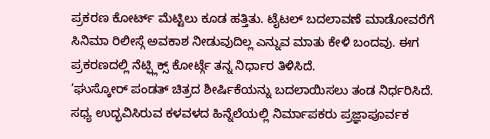ಪ್ರಕರಣ ಕೋರ್ಟ್ ಮೆಟ್ಟಿಲು ಕೂಡ ಹತ್ತಿತು. ಟೈಟಲ್ ಬದಲಾವಣೆ ಮಾಡೋವರೆಗೆ ಸಿನಿಮಾ ರಿಲೀಸ್ಗೆ ಅವಕಾಶ ನೀಡುವುದಿಲ್ಲ ಎನ್ನುವ ಮಾತು ಕೇಳಿ ಬಂದವು. ಈಗ ಪ್ರಕರಣದಲ್ಲಿ ನೆಟ್ಫ್ಲಿಕ್ಸ್ ಕೋರ್ಟ್ಗೆ ತನ್ನ ನಿರ್ಧಾರ ತಿಳಿಸಿದೆ.
‘ಘುಸ್ಕೋರ್ ಪಂಡತ್ ಚಿತ್ರದ ಶೀರ್ಷಿಕೆಯನ್ನು ಬದಲಾಯಿಸಲು ತಂಡ ನಿರ್ಧರಿಸಿದೆ. ಸಧ್ಯ ಉದ್ಭವಿಸಿರುವ ಕಳವಳದ ಹಿನ್ನೆಲೆಯಲ್ಲಿ ನಿರ್ಮಾಪಕರು ಪ್ರಜ್ಞಾಪೂರ್ವಕ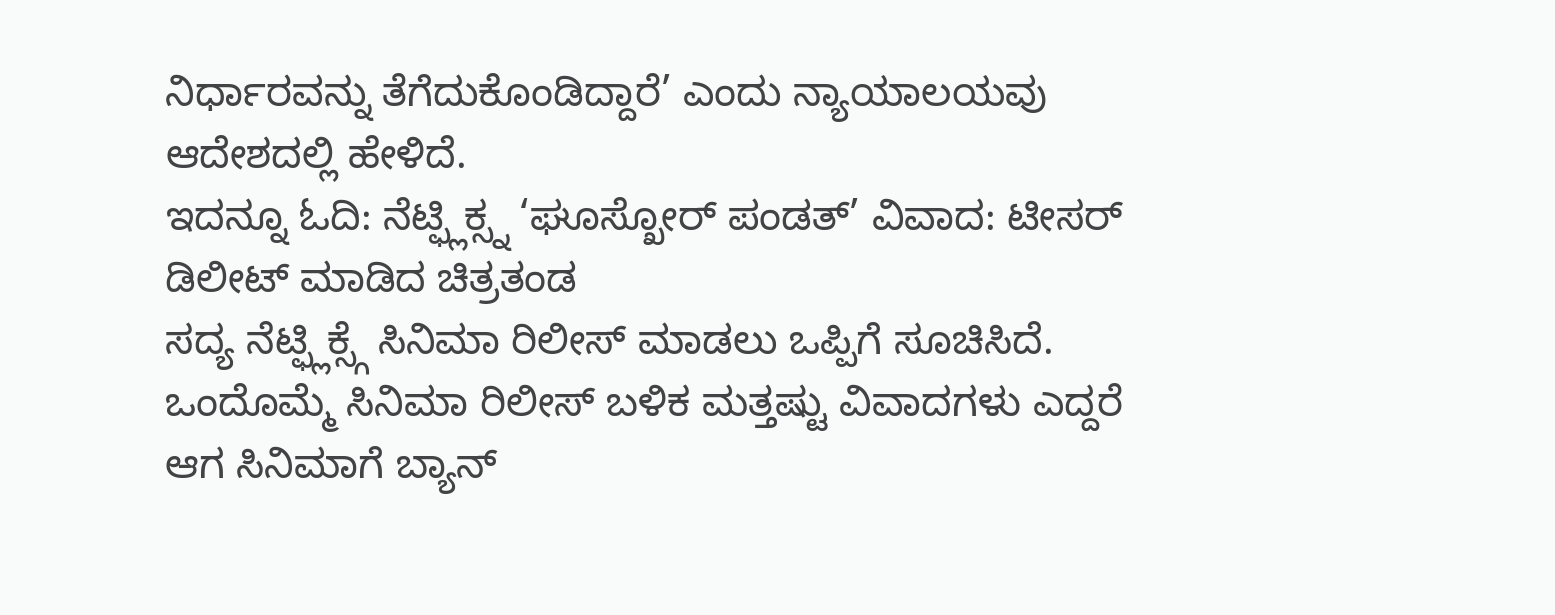ನಿರ್ಧಾರವನ್ನು ತೆಗೆದುಕೊಂಡಿದ್ದಾರೆ’ ಎಂದು ನ್ಯಾಯಾಲಯವು ಆದೇಶದಲ್ಲಿ ಹೇಳಿದೆ.
ಇದನ್ನೂ ಓದಿ: ನೆಟ್ಫ್ಲಿಕ್ಸ್ನ ‘ಘೂಸ್ಖೋರ್ ಪಂಡತ್’ ವಿವಾದ: ಟೀಸರ್ ಡಿಲೀಟ್ ಮಾಡಿದ ಚಿತ್ರತಂಡ
ಸದ್ಯ ನೆಟ್ಫ್ಲಿಕ್ಸ್ಗೆ ಸಿನಿಮಾ ರಿಲೀಸ್ ಮಾಡಲು ಒಪ್ಪಿಗೆ ಸೂಚಿಸಿದೆ. ಒಂದೊಮ್ಮೆ ಸಿನಿಮಾ ರಿಲೀಸ್ ಬಳಿಕ ಮತ್ತಷ್ಟು ವಿವಾದಗಳು ಎದ್ದರೆ ಆಗ ಸಿನಿಮಾಗೆ ಬ್ಯಾನ್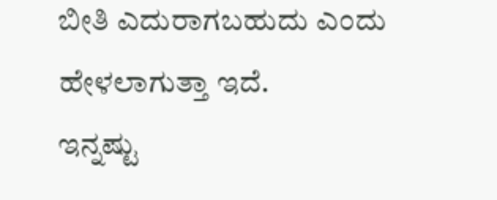ಬೀತಿ ಎದುರಾಗಬಹುದು ಎಂದು ಹೇಳಲಾಗುತ್ತಾ ಇದೆ.
ಇನ್ನಷ್ಟು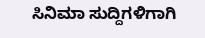ಸಿನಿಮಾ ಸುದ್ದಿಗಳಿಗಾಗಿ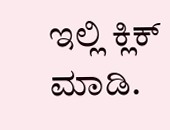ಇಲ್ಲಿ ಕ್ಲಿಕ್ ಮಾಡಿ.